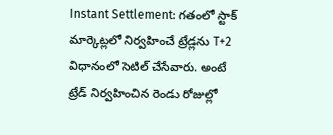Instant Settlement: గతంలో స్టాక్ మార్కెట్లలో నిర్వహించే ట్రేడ్లను T+2 విధానంలో సెటిల్ చేసేవారు. అంటే ట్రేడ్ నిర్వహించిన రెండు రోజుల్లో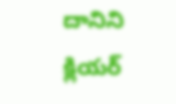దానిని క్లియర్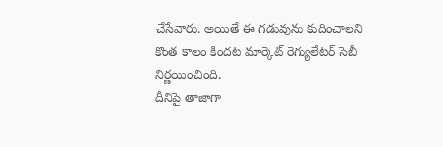చేసేవారు. అయితే ఈ గడువును కుదించాలని కొంత కాలం కిందట మార్కెట్ రెగ్యులేటర్ సెబీ నిర్ణయించింది.
దీనిపై తాజాగా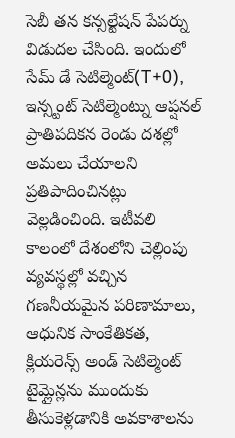సెబీ తన కన్సల్టేషన్ పేపర్ను విడుదల చేసింది. ఇందులో సేమ్ డే సెటిల్మెంట్(T+0), ఇన్స్టంట్ సెటిల్మెంట్ను ఆప్షనల్ ప్రాతిపదికన రెండు దశల్లో అమలు చేయాలని ప్రతిపాదించినట్లు వెల్లడించింది. ఇటీవలి కాలంలో దేశంలోని చెల్లింపు వ్యవస్థల్లో వచ్చిన గణనీయమైన పరిణామాలు, ఆధునిక సాంకేతికత, క్లియరెన్స్ అండ్ సెటిల్మెంట్ టైమ్లైన్లను ముందుకు తీసుకెళ్లడానికి అవకాశాలను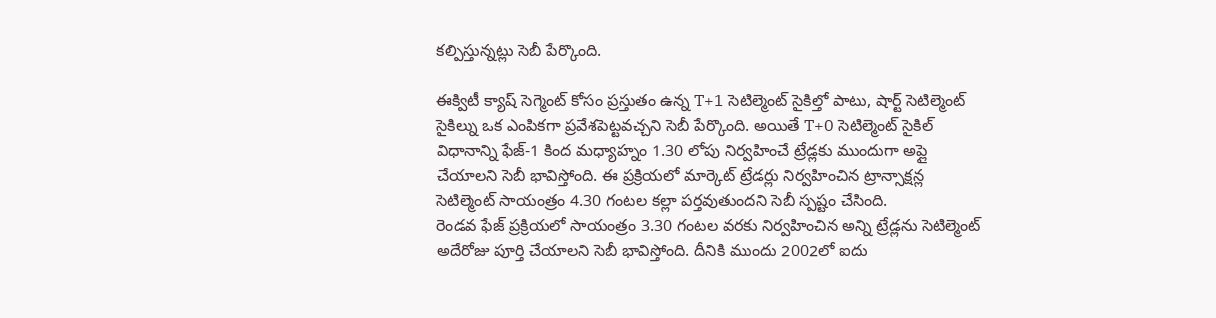కల్పిస్తున్నట్లు సెబీ పేర్కొంది.

ఈక్విటీ క్యాష్ సెగ్మెంట్ కోసం ప్రస్తుతం ఉన్న T+1 సెటిల్మెంట్ సైకిల్తో పాటు, షార్ట్ సెటిల్మెంట్ సైకిల్ను ఒక ఎంపికగా ప్రవేశపెట్టవచ్చని సెబీ పేర్కొంది. అయితే T+0 సెటిల్మెంట్ సైకిల్ విధానాన్ని ఫేజ్-1 కింద మధ్యాహ్నం 1.30 లోపు నిర్వహించే ట్రేడ్లకు ముందుగా అప్లై చేయాలని సెబీ భావిస్తోంది. ఈ ప్రక్రియలో మార్కెట్ ట్రేడర్లు నిర్వహించిన ట్రాన్సాక్షన్ల సెటిల్మెంట్ సాయంత్రం 4.30 గంటల కల్లా పర్తవుతుందని సెబీ స్పష్టం చేసింది.
రెండవ ఫేజ్ ప్రక్రియలో సాయంత్రం 3.30 గంటల వరకు నిర్వహించిన అన్ని ట్రేడ్లను సెటిల్మెంట్ అదేరోజు పూర్తి చేయాలని సెబీ భావిస్తోంది. దీనికి ముందు 2002లో ఐదు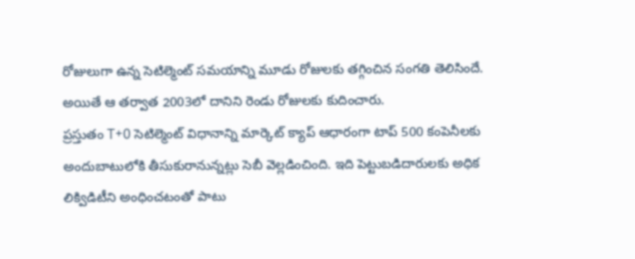రోజులుగా ఉన్న సెటిల్మెంట్ సమయాన్ని మూడు రోజులకు తగ్గించిన సంగతి తెలిసిందే. అయితే ఆ తర్వాత 2003లో దానిని రెండు రోజులకు కుదించారు.
ప్రస్తుతం T+0 సెటిల్మెంట్ విధానాన్ని మార్కెట్ క్యాప్ ఆధారంగా టాప్ 500 కంపెనీలకు అందుబాటులోకి తీసుకురానున్నట్లు సెబీ వెల్లడించింది. ఇది పెట్టుబడిదారులకు అధిక లిక్విడిటీని అంధించటంతో పాటు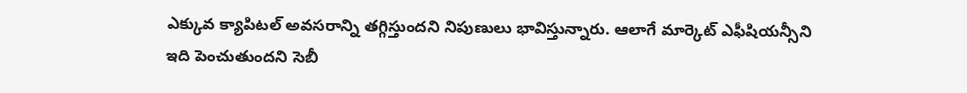ఎక్కువ క్యాపిటల్ అవసరాన్ని తగ్గిస్తుందని నిపుణులు భావిస్తున్నారు. ఆలాగే మార్కెట్ ఎఫీషియన్సీని ఇది పెంచుతుందని సెబీ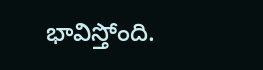భావిస్తోంది.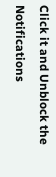Click it and Unblock the Notifications